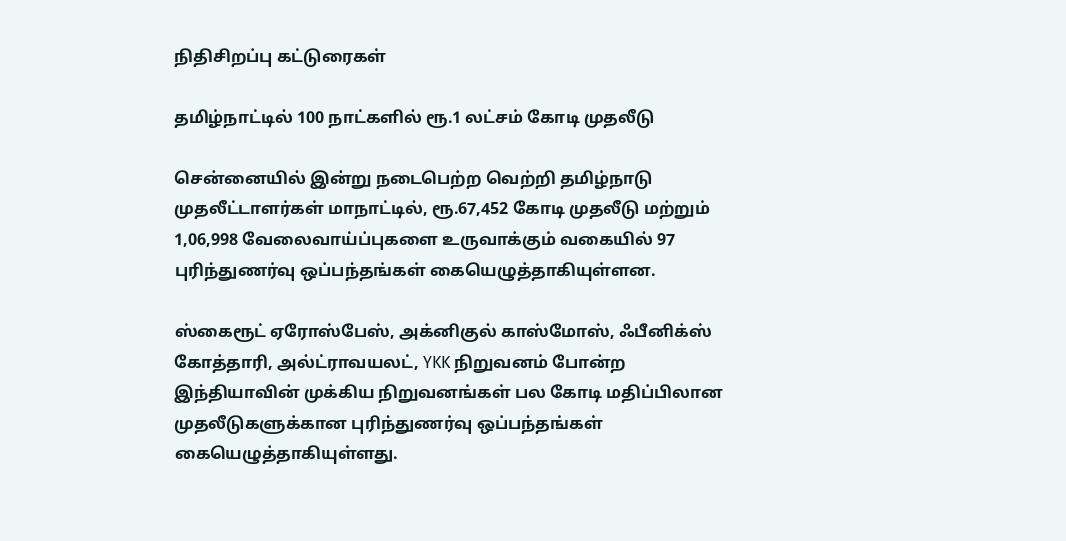நிதிசிறப்பு கட்டுரைகள்

தமிழ்நாட்டில் 100 நாட்களில் ரூ.1 லட்சம் கோடி முதலீடு

சென்னையில் இன்று நடைபெற்ற வெற்றி தமிழ்நாடு முதலீட்டாளர்கள் மாநாட்டில், ரூ.67,452 கோடி முதலீடு மற்றும் 1,06,998 வேலைவாய்ப்புகளை உருவாக்கும் வகையில் 97 புரிந்துணர்வு ஒப்பந்தங்கள் கையெழுத்தாகியுள்ளன.

ஸ்கைரூட் ஏரோஸ்பேஸ், அக்னிகுல் காஸ்மோஸ், ஃபீனிக்ஸ் கோத்தாரி, அல்ட்ராவயலட், YKK நிறுவனம் போன்ற இந்தியாவின் முக்கிய நிறுவனங்கள் பல கோடி மதிப்பிலான முதலீடுகளுக்கான புரிந்துணர்வு ஒப்பந்தங்கள் கையெழுத்தாகியுள்ளது.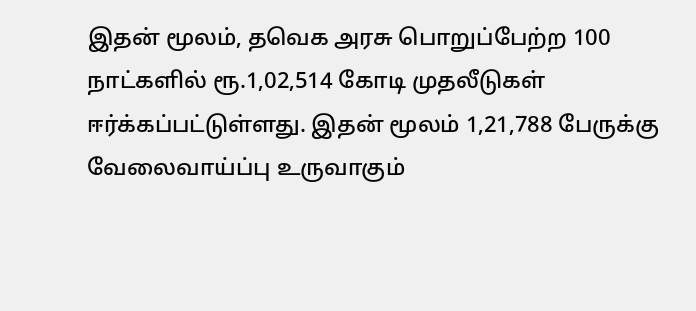இதன் மூலம், தவெக அரசு பொறுப்பேற்ற 100 நாட்களில் ரூ.1,02,514 கோடி முதலீடுகள் ஈர்க்கப்பட்டுள்ளது. இதன் மூலம் 1,21,788 பேருக்கு வேலைவாய்ப்பு உருவாகும்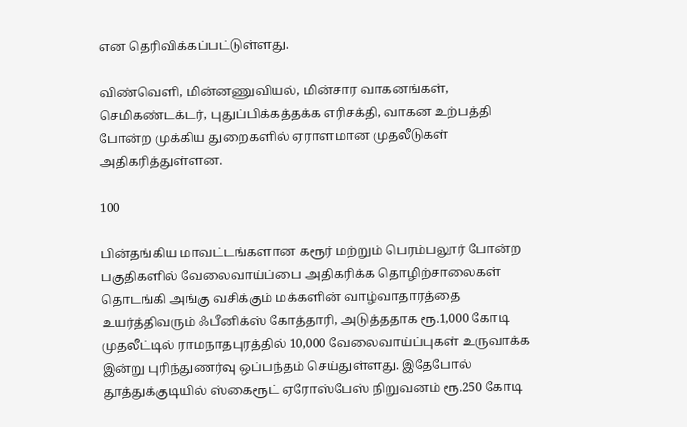என தெரிவிக்கப்பட்டுள்ளது.

விண்வெளி, மின்னணுவியல், மின்சார வாகனங்கள், செமிகண்டக்டர், புதுப்பிக்கத்தக்க எரிசக்தி, வாகன உற்பத்தி போன்ற முக்கிய துறைகளில் ஏராளமான முதலீடுகள் அதிகரித்துள்ளன.

100

பின்தங்கிய மாவட்டங்களான கரூர் மற்றும் பெரம்பலூர் போன்ற பகுதிகளில் வேலைவாய்ப்பை அதிகரிக்க தொழிற்சாலைகள் தொடங்கி அங்கு வசிக்கும் மக்களின் வாழ்வாதாரத்தை உயர்த்திவரும் ஃபீனிக்ஸ் கோத்தாரி, அடுத்ததாக ரூ.1,000 கோடி முதலீட்டில் ராமநாதபுரத்தில் 10,000 வேலைவாய்ப்புகள் உருவாக்க இன்று புரிந்துணர்வு ஒப்பந்தம் செய்துள்ளது. இதேபோல் தூத்துக்குடியில் ஸ்கைரூட் ஏரோஸ்பேஸ் நிறுவனம் ரூ.250 கோடி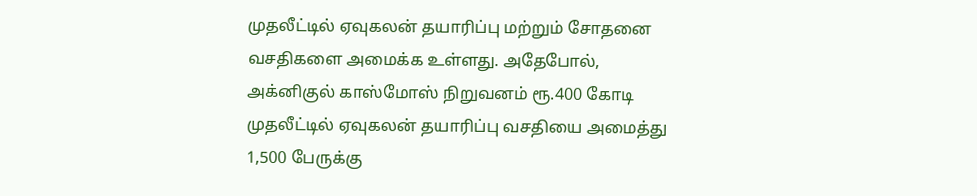முதலீட்டில் ஏவுகலன் தயாரிப்பு மற்றும் சோதனை வசதிகளை அமைக்க உள்ளது. அதேபோல், அக்னிகுல் காஸ்மோஸ் நிறுவனம் ரூ.400 கோடி முதலீட்டில் ஏவுகலன் தயாரிப்பு வசதியை அமைத்து 1,500 பேருக்கு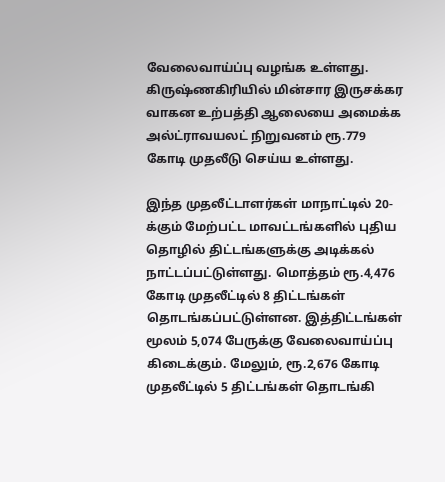வேலைவாய்ப்பு வழங்க உள்ளது. கிருஷ்ணகிரியில் மின்சார இருசக்கர வாகன உற்பத்தி ஆலையை அமைக்க அல்ட்ராவயலட் நிறுவனம் ரூ.779 கோடி முதலீடு செய்ய உள்ளது.

இந்த முதலீட்டாளர்கள் மாநாட்டில் 20-க்கும் மேற்பட்ட மாவட்டங்களில் புதிய தொழில் திட்டங்களுக்கு அடிக்கல் நாட்டப்பட்டுள்ளது. மொத்தம் ரூ.4,476 கோடி முதலீட்டில் 8 திட்டங்கள் தொடங்கப்பட்டுள்ளன. இத்திட்டங்கள் மூலம் 5,074 பேருக்கு வேலைவாய்ப்பு கிடைக்கும். மேலும், ரூ.2,676 கோடி முதலீட்டில் 5 திட்டங்கள் தொடங்கி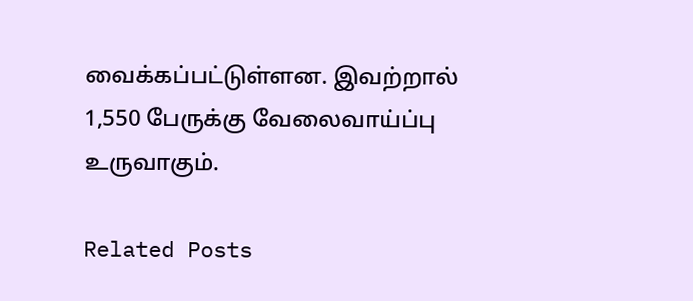வைக்கப்பட்டுள்ளன. இவற்றால் 1,550 பேருக்கு வேலைவாய்ப்பு உருவாகும்.

Related Posts